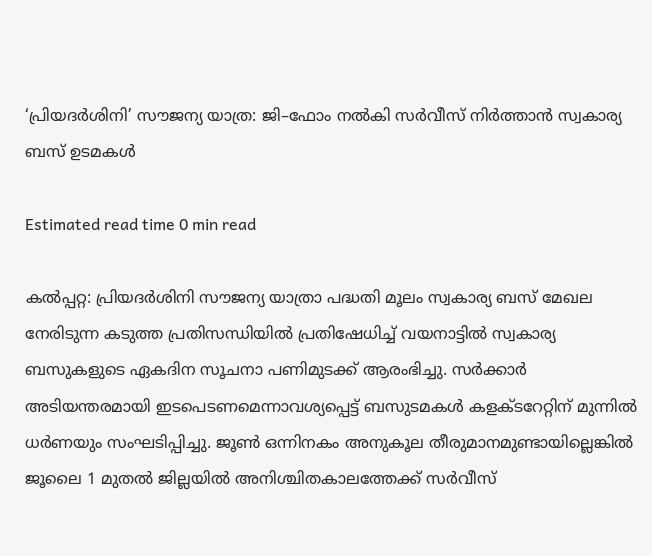‘പ്രിയദർശിനി’ സൗജന്യ യാത്ര: ജി–ഫോം നൽകി സർവീസ് നിർത്താൻ സ്വകാര്യ ബസ് ഉടമകൾ

Estimated read time 0 min read

കല്‍പ്പറ്റ: പ്രിയദര്‍ശിനി സൗജന്യ യാത്രാ പദ്ധതി മൂലം സ്വകാര്യ ബസ് മേഖല നേരിടുന്ന കടുത്ത പ്രതിസന്ധിയിൽ പ്രതിഷേധിച്ച് വയനാട്ടില്‍ സ്വകാര്യ ബസുകളുടെ ഏകദിന സൂചനാ പണിമുടക്ക് ആരംഭിച്ചു. സര്‍ക്കാര്‍ അടിയന്തരമായി ഇടപെടണമെന്നാവശ്യപ്പെട്ട് ബസുടമകൾ കളക്ടറേറ്റിന് മുന്നില്‍ ധര്‍ണയും സംഘടിപ്പിച്ചു. ജൂണ്‍ ഒന്നിനകം അനുകൂല തീരുമാനമുണ്ടായില്ലെങ്കില്‍ ജൂലൈ 1 മുതല്‍ ജില്ലയിൽ അനിശ്ചിതകാലത്തേക്ക് സര്‍വീസ്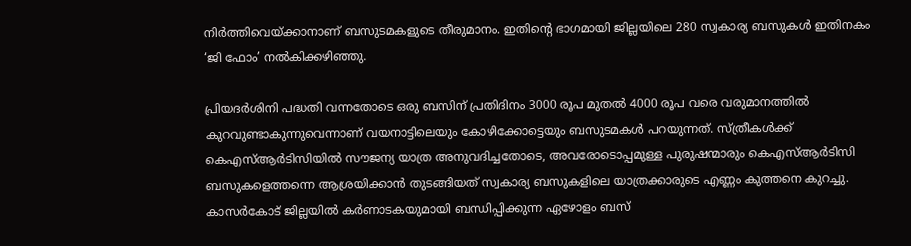നിര്‍ത്തിവെയ്ക്കാനാണ് ബസുടമകളുടെ തീരുമാനം. ഇതിന്റെ ഭാഗമായി ജില്ലയിലെ 280 സ്വകാര്യ ബസുകള്‍ ഇതിനകം ‘ജി ഫോം’ നല്‍കിക്കഴിഞ്ഞു.

പ്രിയദര്‍ശിനി പദ്ധതി വന്നതോടെ ഒരു ബസിന് പ്രതിദിനം 3000 രൂപ മുതല്‍ 4000 രൂപ വരെ വരുമാനത്തില്‍ കുറവുണ്ടാകുന്നുവെന്നാണ് വയനാട്ടിലെയും കോഴിക്കോട്ടെയും ബസുടമകള്‍ പറയുന്നത്. സ്ത്രീകള്‍ക്ക് കെഎസ്ആര്‍ടിസിയില്‍ സൗജന്യ യാത്ര അനുവദിച്ചതോടെ, അവരോടൊപ്പമുള്ള പുരുഷന്മാരും കെഎസ്ആര്‍ടിസി ബസുകളെത്തന്നെ ആശ്രയിക്കാന്‍ തുടങ്ങിയത് സ്വകാര്യ ബസുകളിലെ യാത്രക്കാരുടെ എണ്ണം കുത്തനെ കുറച്ചു. കാസര്‍കോട് ജില്ലയില്‍ കര്‍ണാടകയുമായി ബന്ധിപ്പിക്കുന്ന ഏഴോളം ബസ്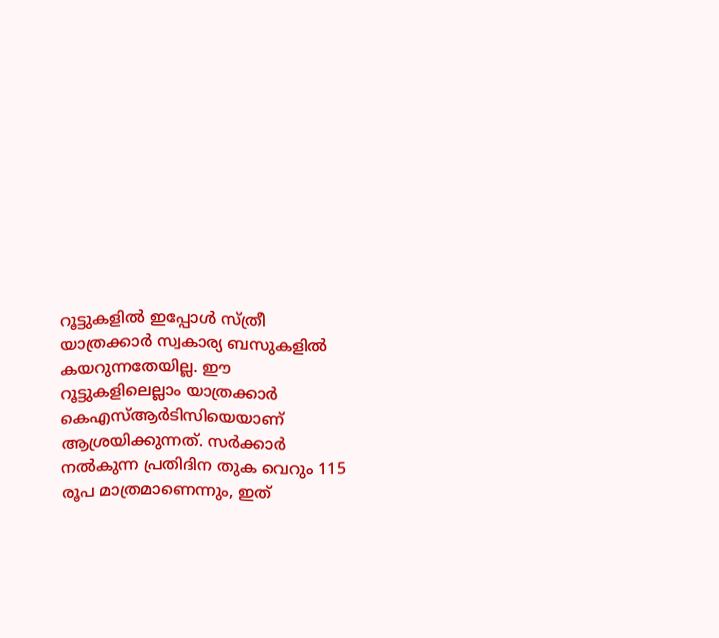റൂട്ടുകളില്‍ ഇപ്പോള്‍ സ്ത്രീ യാത്രക്കാര്‍ സ്വകാര്യ ബസുകളില്‍ കയറുന്നതേയില്ല. ഈ റൂട്ടുകളിലെല്ലാം യാത്രക്കാര്‍ കെഎസ്ആര്‍ടിസിയെയാണ് ആശ്രയിക്കുന്നത്. സര്‍ക്കാര്‍ നല്‍കുന്ന പ്രതിദിന തുക വെറും 115 രൂപ മാത്രമാണെന്നും, ഇത്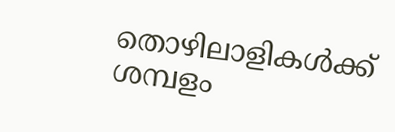തൊഴിലാളികള്‍ക്ക് ശമ്പളം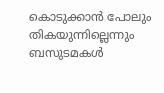കൊടുക്കാന്‍ പോലും തികയുന്നില്ലെന്നും ബസുടമകള്‍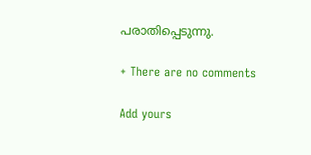പരാതിപ്പെടുന്നു.

+ There are no comments

Add yours